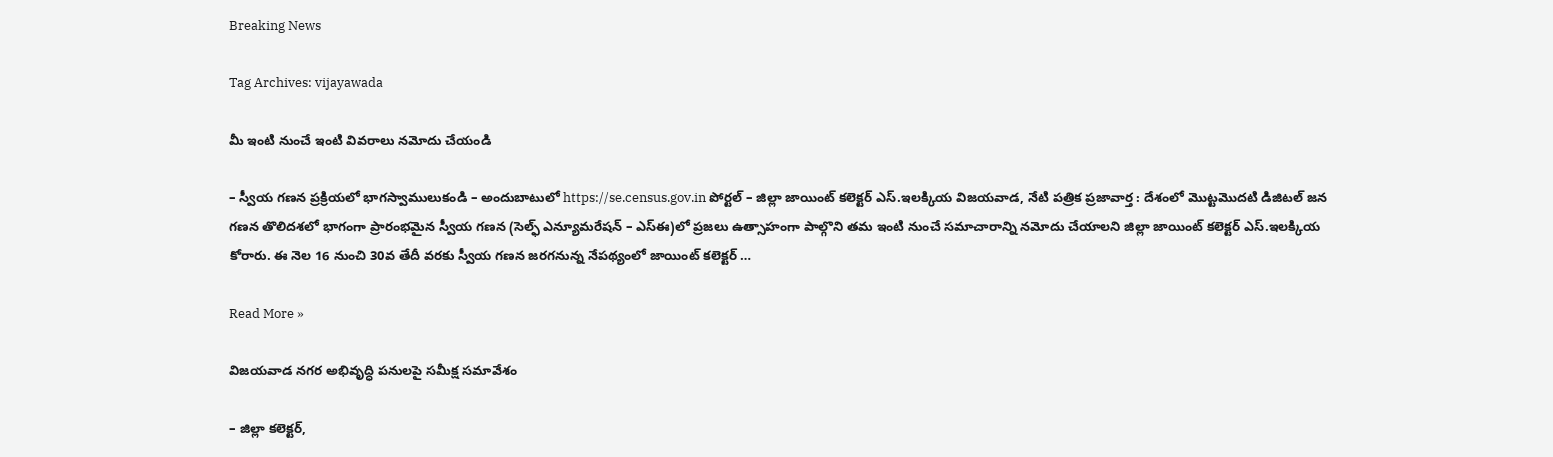Breaking News

Tag Archives: vijayawada

మీ ఇంటి నుంచే ఇంటి వివ‌రాలు న‌మోదు చేయండి

– స్వీయ గ‌ణ‌న ప్ర‌క్రియ‌లో భాగ‌స్వాములుకండి – అందుబాటులో https://se.census.gov.in పోర్ట‌ల్ – జిల్లా జాయింట్ క‌లెక్ట‌ర్ ఎస్‌.ఇల‌క్కియ‌ విజయవాడ, నేటి పత్రిక ప్రజావార్త : దేశంలో మొట్ట‌మొద‌టి డిజిట‌ల్ జ‌న గ‌ణ‌న తొలిద‌శ‌లో భాగంగా ప్రారంభ‌మైన స్వీయ గ‌ణ‌న (సెల్ఫ్ ఎన్యూమ‌రేష‌న్ – ఎస్ఈ)లో ప్ర‌జ‌లు ఉత్సాహంగా పాల్గొని త‌మ ఇంటి నుంచే స‌మాచారాన్ని న‌మోదు చేయాల‌ని జిల్లా జాయింట్ క‌లెక్ట‌ర్ ఎస్‌.ఇల‌క్కియ కోరారు. ఈ నెల 16 నుంచి 30వ తేదీ వ‌ర‌కు స్వీయ గ‌ణ‌న జ‌ర‌గ‌నున్న నేప‌థ్యంలో జాయింట్ క‌లెక్ట‌ర్ …

Read More »

విజయవాడ నగర అభివృద్ధి పనులపై సమీక్ష సమావేశం

– జిల్లా కలెక్టర్,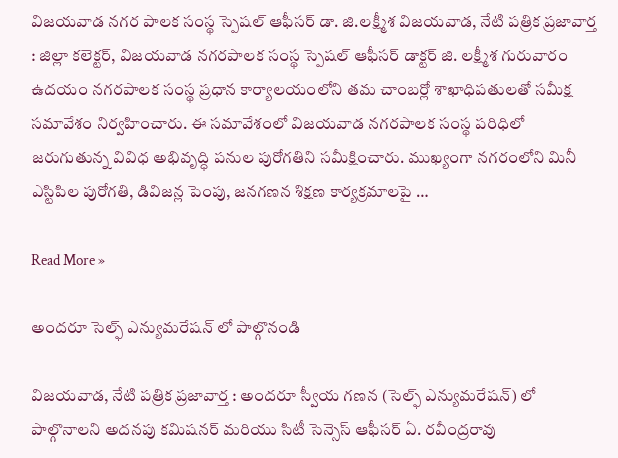విజయవాడ నగర పాలక సంస్థ స్పెషల్ ఆఫీసర్ డా. జి.లక్ష్మీశ విజయవాడ, నేటి పత్రిక ప్రజావార్త : జిల్లా కలెక్టర్, విజయవాడ నగరపాలక సంస్థ స్పెషల్ ఆఫీసర్ డాక్టర్ జి. లక్ష్మీశ గురువారం ఉదయం నగరపాలక సంస్థ ప్రధాన కార్యాలయంలోని తమ చాంబర్లో శాఖాధిపతులతో సమీక్ష సమావేశం నిర్వహించారు. ఈ సమావేశంలో విజయవాడ నగరపాలక సంస్థ పరిధిలో జరుగుతున్న వివిధ అభివృద్ధి పనుల పురోగతిని సమీక్షించారు. ముఖ్యంగా నగరంలోని మినీ ఎస్టిపిల పురోగతి, డివిజన్ల పెంపు, జనగణన శిక్షణ కార్యక్రమాలపై …

Read More »

అందరూ సెల్ఫ్ ఎన్యుమరేషన్ లో పాల్గొనండి

విజయవాడ, నేటి పత్రిక ప్రజావార్త : అందరూ స్వీయ గణన (సెల్ఫ్ ఎన్యుమరేషన్) లో పాల్గొనాలని అదనపు కమిషనర్ మరియు సిటీ సెన్సెస్ ఆఫీసర్ ఏ. రవీంద్రరావు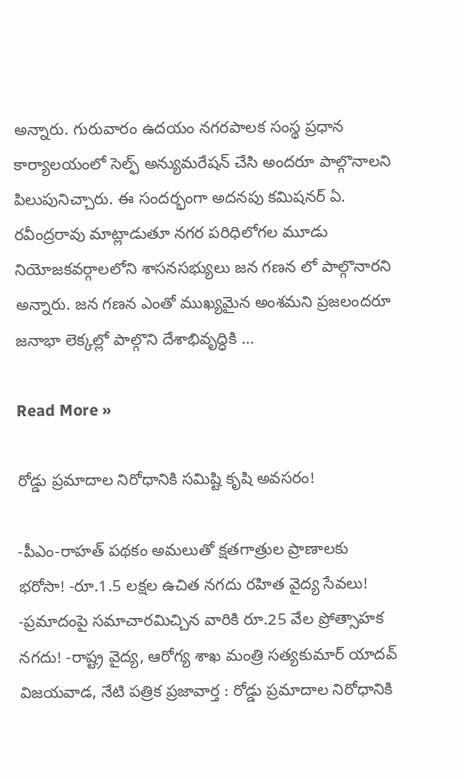అన్నారు. గురువారం ఉదయం నగరపాలక సంస్థ ప్రధాన కార్యాలయంలో సెల్ఫ్ అన్యుమరేషన్ చేసి అందరూ పాల్గొనాలని పిలుపునిచ్చారు. ఈ సందర్భంగా అదనపు కమిషనర్ ఏ. రవీంద్రరావు మాట్లాడుతూ నగర పరిధిలోగల మూడు నియోజకవర్గాలలోని శాసనసభ్యులు జన గణన లో పాల్గొనారని అన్నారు. జన గణన ఎంతో ముఖ్యమైన అంశమని ప్రజలందరూ జనాభా లెక్కల్లో పాల్గొని దేశాభివృద్ధికి …

Read More »

రోడ్డు ప్రమాదాల నిరోధానికి సమిష్టి కృషి అవసరం!

-పీఎం-రాహత్ పథకం అమలుతో క్షతగాత్రుల ప్రాణాలకు భరోసా! -రూ.1.5 లక్షల ఉచిత నగదు రహిత వైద్య సేవలు! -ప్రమాదంపై సమాచారమిచ్చిన వారికి రూ.25 వేల ప్రోత్సాహక నగదు! -రాష్ట్ర వైద్య, ఆరోగ్య శాఖ మంత్రి సత్యకుమార్ యాదవ్ విజయవాడ, నేటి పత్రిక ప్రజావార్త : రోడ్డు ప్రమాదాల నిరోధానికి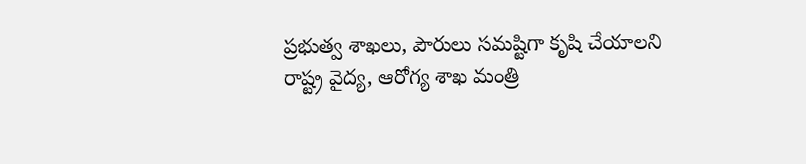ప్రభుత్వ శాఖలు, పౌరులు సమష్టిగా కృషి చేయాలని రాష్ట్ర వైద్య, ఆరోగ్య శాఖ మంత్రి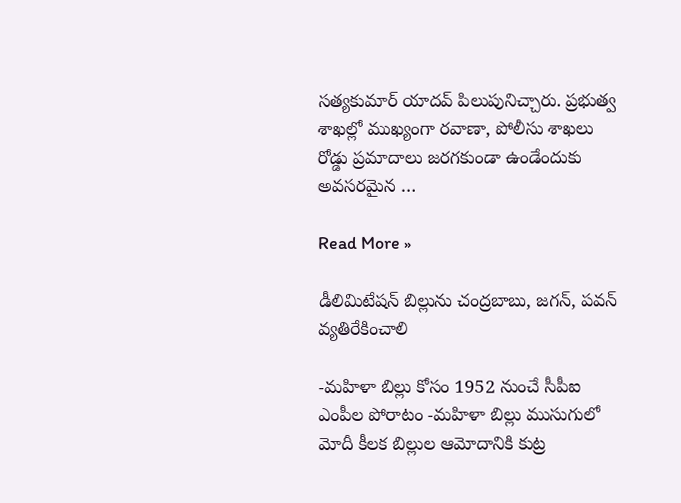సత్యకుమార్ యాదవ్ పిలుపునిచ్చారు. ప్రభుత్వ శాఖల్లో ముఖ్యంగా రవాణా, పోలీసు శాఖలు రోడ్డు ప్రమాదాలు జరగకుండా ఉండేందుకు అవసరమైన …

Read More »

డీలిమిటేషన్ బిల్లును చంద్రబాబు, జగన్, పవన్ వ్యతిరేకించాలి

-మహిళా బిల్లు కోసం 1952 నుంచే సీపీఐ ఎంపీల పోరాటం -మహిళా బిల్లు ముసుగులో మోదీ కీలక బిల్లుల ఆమోదానికి కుట్ర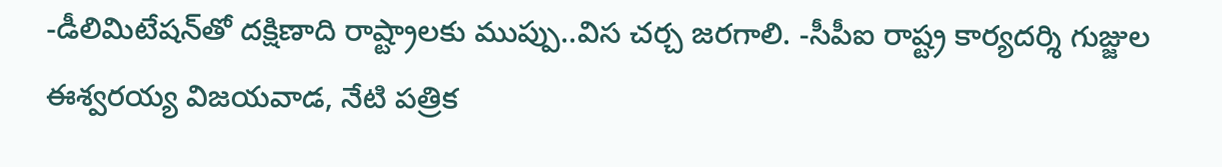-డీలిమిటేషన్‌తో దక్షిణాది రాష్ట్రాలకు ముప్పు..విస చర్చ జరగాలి. -సీపీఐ రాష్ట్ర కార్యదర్శి గుజ్జుల ఈశ్వరయ్య విజయవాడ, నేటి పత్రిక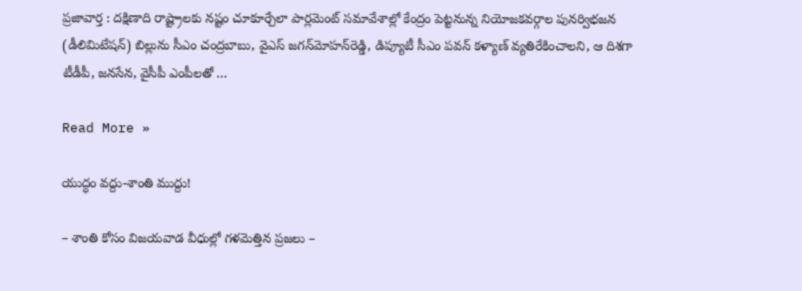ప్రజావార్త : దక్షిణాది రాష్ట్రాలకు నష్టం చూకూర్చేలా పార్లమెంట్ సమావేశాల్లో కేంద్రం పెట్టనున్న నియోజకవర్గాల పునర్విభజన (డీలిమిటేషన్) బిల్లును సీఎం చంద్రబాబు, వైఎస్ జగన్‌మోహన్‌రెడ్డి, డిప్యూటీ సీఎం పవన్ కళ్యాణ్ వ్యతిరేకించాలని, ఆ దిశగా టీడీపీ, జనసేన, వైసీపీ ఎంపీలతో …

Read More »

యుద్ధం వద్దు-శాంతి ముద్దు!

– శాంతి కోసం విజయవాడ వీధుల్లో గళమెత్తిన ప్రజలు –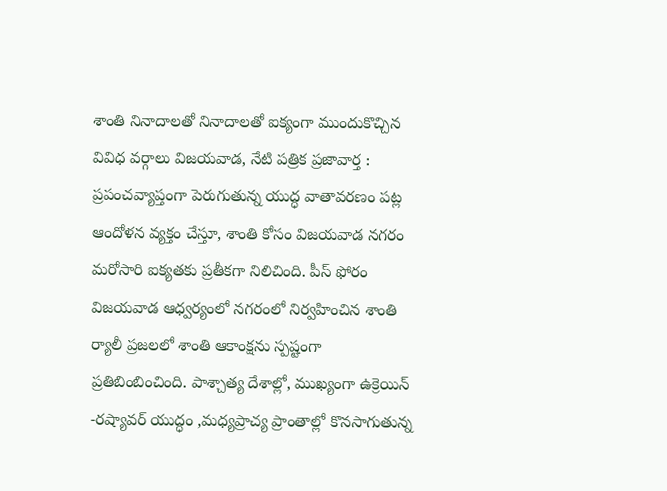శాంతి నినాదాలతో నినాదాలతో ఐక్యంగా ముందుకొచ్చిన వివిధ వర్గాలు విజయవాడ, నేటి పత్రిక ప్రజావార్త : ప్రపంచవ్యాప్తంగా పెరుగుతున్న యుద్ధ వాతావరణం పట్ల ఆందోళన వ్యక్తం చేస్తూ, శాంతి కోసం విజయవాడ నగరం మరోసారి ఐక్యతకు ప్రతీకగా నిలిచింది. పీస్ ఫోరం విజయవాడ ఆధ్వర్యంలో నగరంలో నిర్వహించిన శాంతి ర్యాలీ ప్రజలలో శాంతి ఆకాంక్షను స్పష్టంగా ప్రతిబింబించింది. పాశ్చాత్య దేశాల్లో, ముఖ్యంగా ఉక్రెయిన్ -రష్యావర్ యుద్ధం ,మధ్యప్రాచ్య ప్రాంతాల్లో కొనసాగుతున్న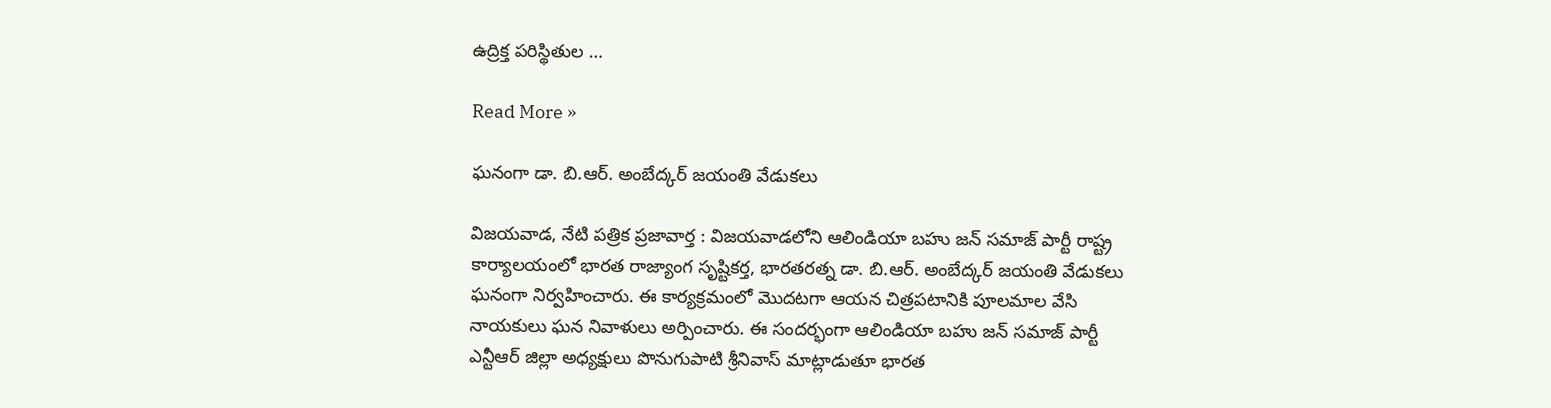ఉద్రిక్త పరిస్థితుల …

Read More »

ఘనంగా డా. బి.ఆర్. అంబేద్కర్ జయంతి వేడుకలు

విజయవాడ, నేటి పత్రిక ప్రజావార్త : విజయవాడలోని ఆలిండియా బహు జన్ సమాజ్ పార్టీ రాష్ట్ర కార్యాలయంలో భారత రాజ్యాంగ సృష్టికర్త, భారతరత్న డా. బి.ఆర్. అంబేద్కర్ జయంతి వేడుకలు ఘనంగా నిర్వహించారు. ఈ కార్యక్రమంలో మొదటగా ఆయన చిత్రపటానికి పూలమాల వేసి నాయకులు ఘన నివాళులు అర్పించారు. ఈ సందర్భంగా ఆలిండియా బహు జన్ సమాజ్ పార్టీ ఎన్టీఆర్‌ జిల్లా అధ్యక్షులు పొనుగుపాటి శ్రీనివాస్‌ మాట్లాడుతూ భారత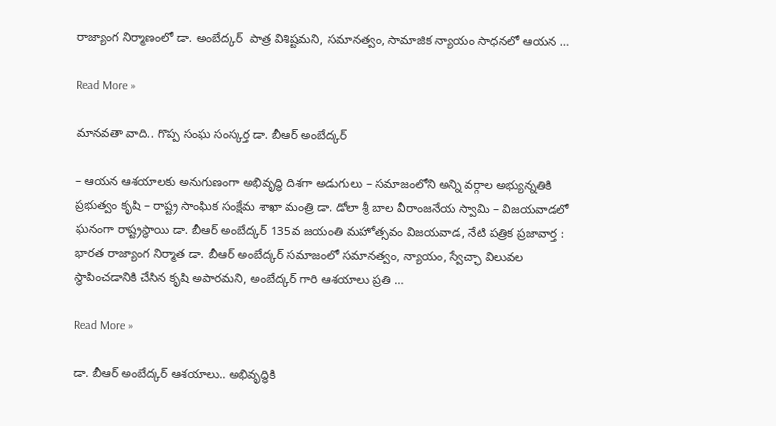రాజ్యాంగ నిర్మాణంలో డా. అంబేద్కర్  పాత్ర విశిష్టమని, సమానత్వం, సామాజిక న్యాయం సాధనలో ఆయన …

Read More »

మాన‌వ‌తా వాది.. గొప్ప సంఘ సంస్క‌ర్త డా. బీఆర్ అంబేద్క‌ర్‌

– ఆయ‌న ఆశ‌యాల‌కు అనుగుణంగా అభివృద్ధి దిశ‌గా అడుగులు – స‌మాజంలోని అన్ని వ‌ర్గాల అభ్యున్న‌తికి ప్ర‌భుత్వం కృషి – రాష్ట్ర సాంఘిక సంక్షేమ శాఖా మంత్రి డా. డోలా శ్రీ బాల వీరాంజ‌నేయ స్వామి – విజ‌య‌వాడ‌లో ఘ‌నంగా రాష్ట్ర‌స్థాయి డా. బీఆర్ అంబేద్క‌ర్ 135వ జ‌యంతి మ‌హోత్స‌వం విజయవాడ, నేటి పత్రిక ప్రజావార్త : భారత రాజ్యాంగ నిర్మాత డా. బీఆర్ అంబేద్కర్ సమాజంలో సమానత్వం, న్యాయం, స్వేచ్ఛా విలువల స్థాపించడానికి చేసిన కృషి అపారమని, అంబేద్కర్ గారి ఆశయాలు ప్రతి …

Read More »

డా. బీఆర్ అంబేద్క‌ర్ ఆశ‌యాలు.. అభివృద్ధికి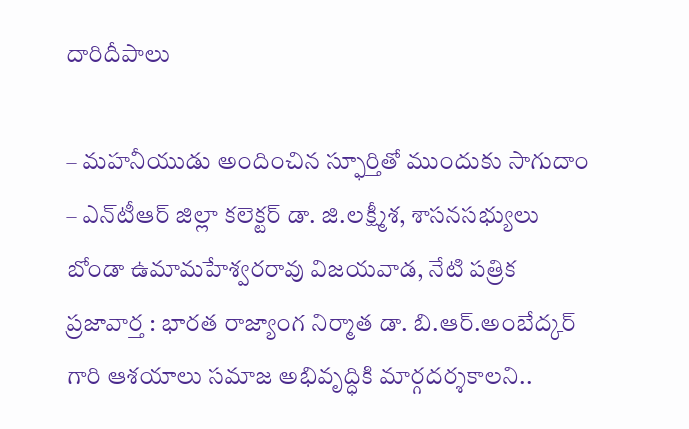దారిదీపాలు

– మ‌హ‌నీయుడు అందించిన స్ఫూర్తితో ముందుకు సాగుదాం – ఎన్‌టీఆర్ జిల్లా క‌లెక్ట‌ర్ డా. జి.ల‌క్ష్మీశ‌, శాస‌న‌స‌భ్యులు బోండా ఉమామ‌హేశ్వ‌ర‌రావు విజయవాడ, నేటి పత్రిక ప్రజావార్త : భారత రాజ్యాంగ నిర్మాత డా. బి.ఆర్.అంబేద్కర్ గారి ఆశయాలు సమాజ అభివృద్ధికి మార్గదర్శకాల‌ని..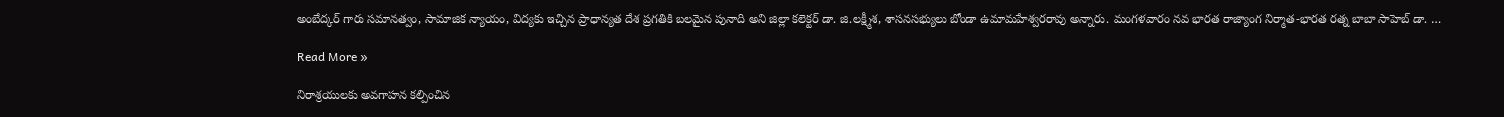అంబేద్కర్ గారు సమానత్వం, సామాజిక న్యాయం, విద్యకు ఇచ్చిన ప్రాధాన్యత దేశ ప్రగతికి బలమైన పునాది అని జిల్లా క‌లెక్ట‌ర్ డా. జి.ల‌క్ష్మీశ, శాస‌న‌స‌భ్యులు బోండా ఉమామ‌హేశ్వ‌ర‌రావు అన్నారు. మంగ‌ళ‌వారం న‌వ భార‌త రాజ్యాంగ నిర్మాత‌-భార‌త ర‌త్న బాబా సాహెబ్ డా. …

Read More »

నిరాశ్రయులకు అవగాహన కల్పించిన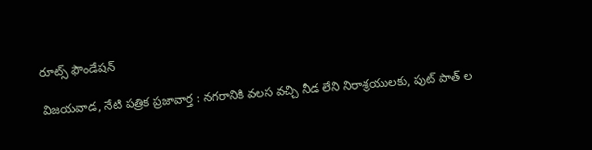రూట్స్ ఫౌండేషన్

విజయవాడ, నేటి పత్రిక ప్రజావార్త : నగరానికి వలస వచ్చి నీడ లేని నిరాశ్రయులకు, పుట్ పాత్ ల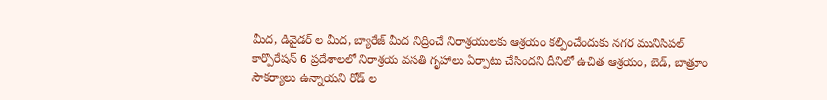మీద, డివైడర్ ల మీద, బ్యారేజ్ మీద నిద్రించే నిరాశ్రయులకు ఆశ్రయం కల్పించేందుకు నగర మునిసిపల్ కార్పొరేషన్ 6 ప్రదేశాలలో నిరాశ్రయ వసతి గృహాలు ఏర్పాటు చేసిందని దీనిలో ఉచిత ఆశ్రయం, బెడ్, బాత్రూం సౌకర్యాలు ఉన్నాయని రోడ్ ల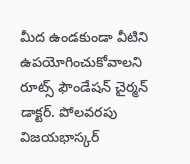మీద ఉండకుండా వీటిని ఉపయోగించుకోవాలని రూట్స్ ఫౌండేషన్ చైర్మన్ డాక్టర్. పోలవరపు విజయభాస్కర్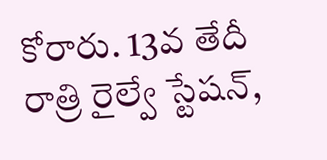కోరారు. 13వ తేదీ రాత్రి రైల్వే స్టేషన్,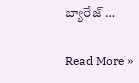బ్యారేజ్ …

Read More »